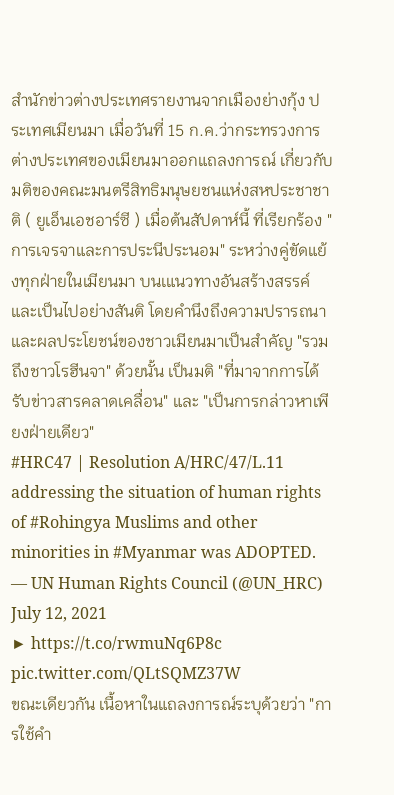สำนักข่าวต่างประเทศรายงานจากเมืองย่างกุ้ง ประเทศเมียนมา เมื่อวันที่ 15 ก.ค.ว่ากระทรวงการต่างประเทศของเมียนมาออกแถลงการณ์ เกี่ยวกับมติของคณะมนตรีสิทธิมนุษยชนแห่งสหประชาชาติ ( ยูเอ็นเอชอาร์ซี ) เมื่อต้นสัปดาห์นี้ ที่เรียกร้อง "การเจรจาและการประนีประนอม" ระหว่างคู่ขัดแย้งทุกฝ่ายในเมียนมา บนเแนวทางอันสร้างสรรค์และเป็นไปอย่างสันติ โดยคำนึงถึงความปรารถนาและผลประโยชน์ของชาวเมียนมาเป็นสำคัญ "รวมถึงชาวโรฮีนจา" ด้วยนั้น เป็นมติ "ที่มาจากการได้รับข่าวสารคลาดเคลื่อน" และ "เป็นการกล่าวหาเพียงฝ่ายเดียว"
#HRC47 | Resolution A/HRC/47/L.11 addressing the situation of human rights of #Rohingya Muslims and other minorities in #Myanmar was ADOPTED.
— UN Human Rights Council (@UN_HRC) July 12, 2021
▶ https://t.co/rwmuNq6P8c pic.twitter.com/QLtSQMZ37W
ขณะเดียวกัน เนื้อหาในแถลงการณ์ระบุด้วยว่า "การใช้คำ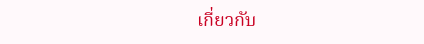เกี่ยวกับ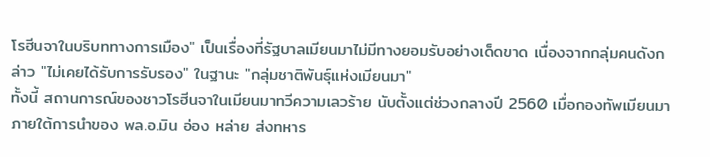โรฮีนจาในบริบททางการเมือง" เป็นเรื่องที่รัฐบาลเมียนมาไม่มีทางยอมรับอย่างเด็ดขาด เนื่องจากกลุ่มคนดังกล่าว "ไม่เคยได้รับการรับรอง" ในฐานะ "กลุ่มชาติพันธุ์แห่งเมียนมา"
ทั้งนี้ สถานการณ์ของชาวโรฮีนจาในเมียนมาทวีความเลวร้าย นับตั้งแต่ช่วงกลางปี 2560 เมื่อกองทัพเมียนมาภายใต้การนำของ พล.อ.มิน อ่อง หล่าย ส่งทหาร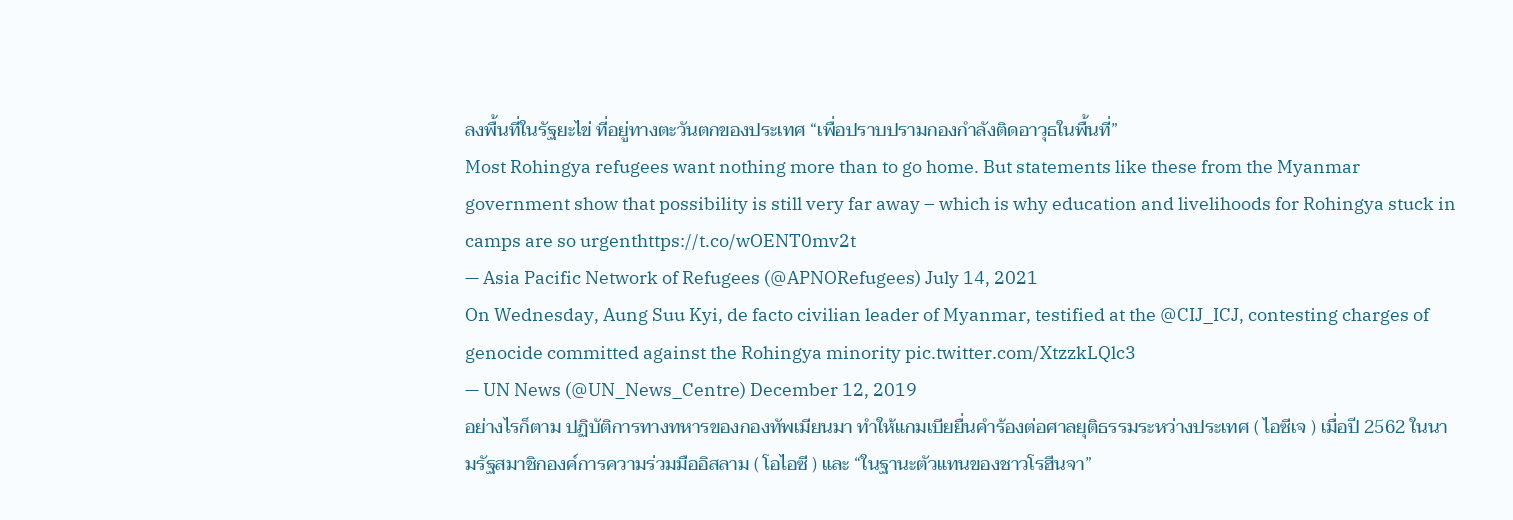ลงพื้นที่ในรัฐยะไข่ ที่อยู่ทางตะวันตกของประเทศ “เพื่อปราบปรามกองกำลังติดอาวุธในพื้นที่”
Most Rohingya refugees want nothing more than to go home. But statements like these from the Myanmar government show that possibility is still very far away – which is why education and livelihoods for Rohingya stuck in camps are so urgenthttps://t.co/wOENT0mv2t
— Asia Pacific Network of Refugees (@APNORefugees) July 14, 2021
On Wednesday, Aung Suu Kyi, de facto civilian leader of Myanmar, testified at the @CIJ_ICJ, contesting charges of genocide committed against the Rohingya minority pic.twitter.com/XtzzkLQlc3
— UN News (@UN_News_Centre) December 12, 2019
อย่างไรก็ตาม ปฏิบัติการทางทหารของกองทัพเมียนมา ทำให้แกมเบียยื่นคำร้องต่อศาลยุติธรรมระหว่างประเทศ ( ไอซีเจ ) เมื่อปี 2562 ในนามรัฐสมาชิกองค์การความร่วมมืออิสลาม ( โอไอซี ) และ “ในฐานะตัวแทนของชาวโรฮีนจา”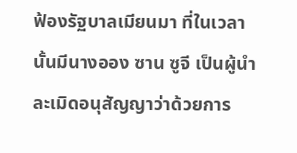ฟ้องรัฐบาลเมียนมา ที่ในเวลานั้นมีนางออง ซาน ซูจี เป็นผู้นำ ละเมิดอนุสัญญาว่าด้วยการ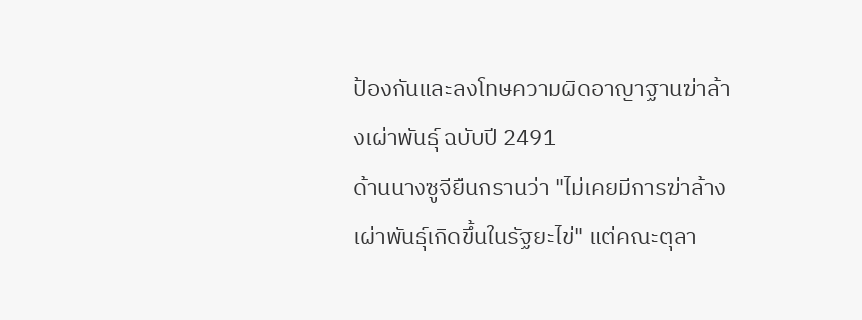ป้องกันและลงโทษความผิดอาญาฐานฆ่าล้างเผ่าพันธุ์ ฉบับปี 2491
ด้านนางซูจียืนกรานว่า "ไม่เคยมีการฆ่าล้างเผ่าพันธุ์เกิดขึ้นในรัฐยะไข่" แต่คณะตุลา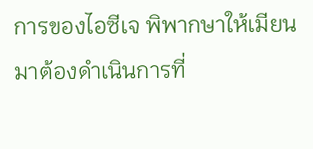การของไอซีเจ พิพากษาให้เมียนมาต้องดำเนินการที่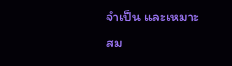จำเป็น และเหมาะสม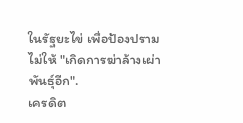ในรัฐยะไข่ เพื่อป้องปรามไม่ให้ "เกิดการฆ่าล้างเผ่าพันธุ์อีก".
เครดิต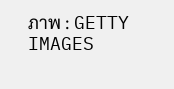ภาพ : GETTY IMAGES